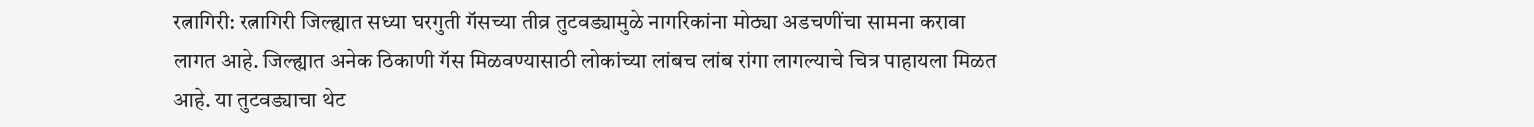रत्नागिरी: रत्नागिरी जिल्ह्यात सध्या घरगुती गॅसच्या तीव्र तुटवड्यामुळे नागरिकांना मोठ्या अडचणींचा सामना करावा लागत आहे. जिल्ह्यात अनेक ठिकाणी गॅस मिळवण्यासाठी लोकांच्या लांबच लांब रांगा लागल्याचे चित्र पाहायला मिळत आहे. या तुटवड्याचा थेट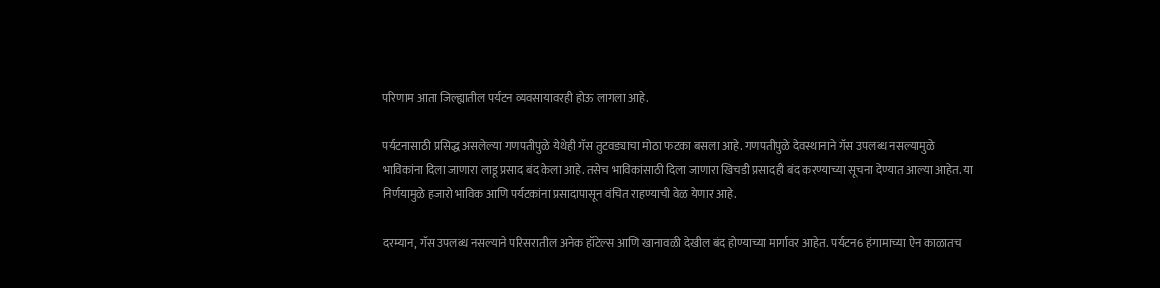परिणाम आता जिल्ह्यातील पर्यटन व्यवसायावरही होऊ लागला आहे.

पर्यटनासाठी प्रसिद्ध असलेल्या गणपतीपुळे येथेही गॅस तुटवड्याचा मोठा फटका बसला आहे. गणपतीपुळे देवस्थानाने गॅस उपलब्ध नसल्यामुळे भाविकांना दिला जाणारा लाडू प्रसाद बंद केला आहे. तसेच भाविकांसाठी दिला जाणारा खिचडी प्रसादही बंद करण्याच्या सूचना देण्यात आल्या आहेत. या निर्णयामुळे हजारो भाविक आणि पर्यटकांना प्रसादापासून वंचित राहण्याची वेळ येणार आहे.

दरम्यान, गॅस उपलब्ध नसल्याने परिसरातील अनेक हॉटेल्स आणि खानावळी देखील बंद होण्याच्या मार्गावर आहेत. पर्यटन6 हंगामाच्या ऐन काळातच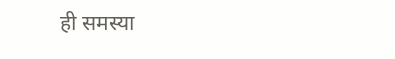ही समस्या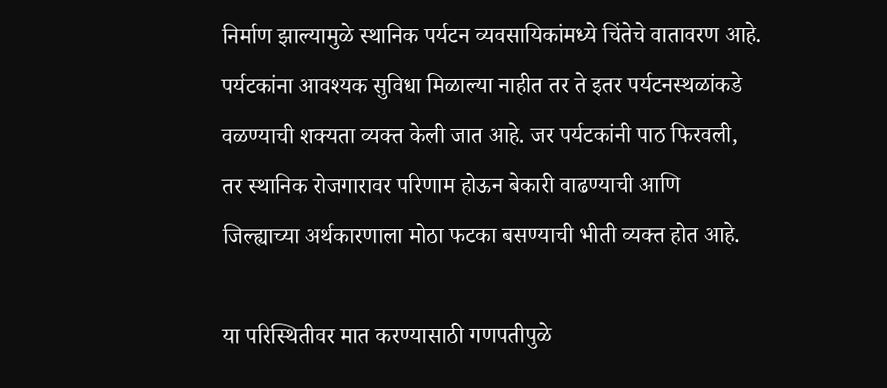निर्माण झाल्यामुळे स्थानिक पर्यटन व्यवसायिकांमध्ये चिंतेचे वातावरण आहे. पर्यटकांना आवश्यक सुविधा मिळाल्या नाहीत तर ते इतर पर्यटनस्थळांकडे वळण्याची शक्यता व्यक्त केली जात आहे. जर पर्यटकांनी पाठ फिरवली, तर स्थानिक रोजगारावर परिणाम होऊन बेकारी वाढण्याची आणि जिल्ह्याच्या अर्थकारणाला मोठा फटका बसण्याची भीती व्यक्त होत आहे.

या परिस्थितीवर मात करण्यासाठी गणपतीपुळे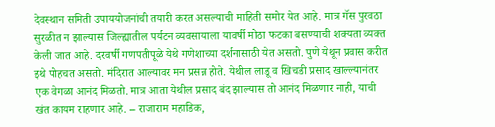देवस्थान समिती उपाययोजनांची तयारी करत असल्याची माहिती समोर येत आहे. मात्र गॅस पुरवठा सुरळीत न झाल्यास जिल्ह्यातील पर्यटन व्यवसायाला यावर्षी मोठा फटका बसण्याची शक्यता व्यक्त केली जात आहे. दरवर्षी गणपतीपूळे येथे गणेशाच्या दर्शनासाठी येत असतो. पुणे येथून प्रवास करीत इथे पोहचत असतो. मंदिरात आल्यावर मन प्रसन्न होते. येथील लाडू व खिचडी प्रसाद खाल्ल्यानंतर एक वेगळा आनंद मिळतो. मात्र आता येथील प्रसाद बंद झाल्यास तो आनंद मिळणार नाही, याची खंत कायम राहणार आहे. – राजाराम महाडिक,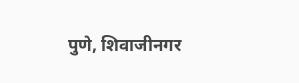पुणे, शिवाजीनगर